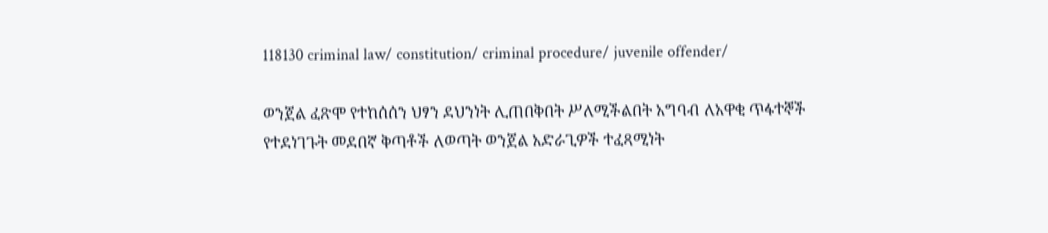118130 criminal law/ constitution/ criminal procedure/ juvenile offender/

ወንጀል ፈጽሞ የተከሰሰን ህፃን ደህንነት ሊጠበቅበት ሥለሚችልበት አግባብ ለአዋቂ ጥፋተኞች የተደነገጉት መደበኛ ቅጣቶች ለወጣት ወንጀል አድራጊዎች ተፈጻሚነት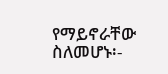የማይኖራቸው ስለመሆኑ፡-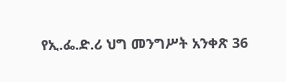የኢ.ፌ.ድ.ሪ ህግ መንግሥት አንቀጽ 36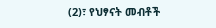(2)፣ የህፃናት መብቶች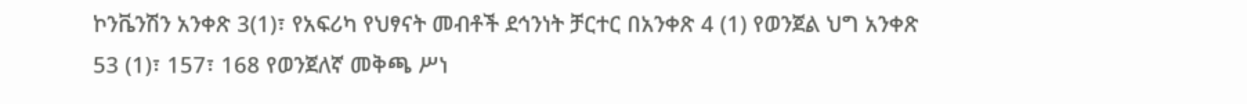ኮንቬንሽን አንቀጽ 3(1)፣ የአፍሪካ የህፃናት መብቶች ደኅንነት ቻርተር በአንቀጽ 4 (1) የወንጀል ህግ አንቀጽ 53 (1)፣ 157፣ 168 የወንጀለኛ መቅጫ ሥነ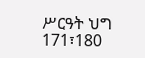ሥርዓት ህግ 171፣180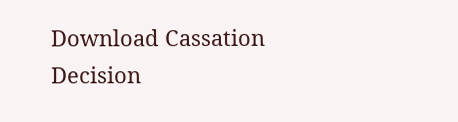Download Cassation Decision